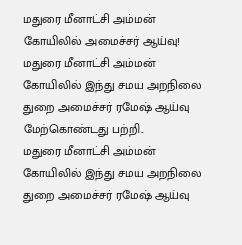மதுரை மீனாட்சி அம்மன் கோயிலில் அமைச்சர் ஆய்வு!
மதுரை மீனாட்சி அம்மன் கோயிலில் இந்து சமய அறநிலை துறை அமைச்சர் ரமேஷ் ஆய்வு மேற்கொண்டது பற்றி..
மதுரை மீனாட்சி அம்மன் கோயிலில் இந்து சமய அறநிலை துறை அமைச்சர் ரமேஷ் ஆய்வு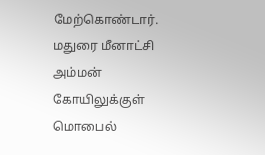மேற்கொண்டார்.
மதுரை மீனாட்சி அம்மன் கோயிலுக்குள் மொபைல்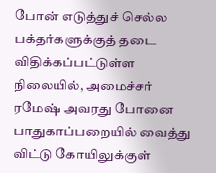போன் எடுத்துச் செல்ல பக்தர்களுக்குத் தடை விதிக்கப்பட்டுள்ள நிலையில், அமைச்சர் ரமேஷ் அவரது போனை பாதுகாப்பறையில் வைத்து விட்டு கோயிலுக்குள்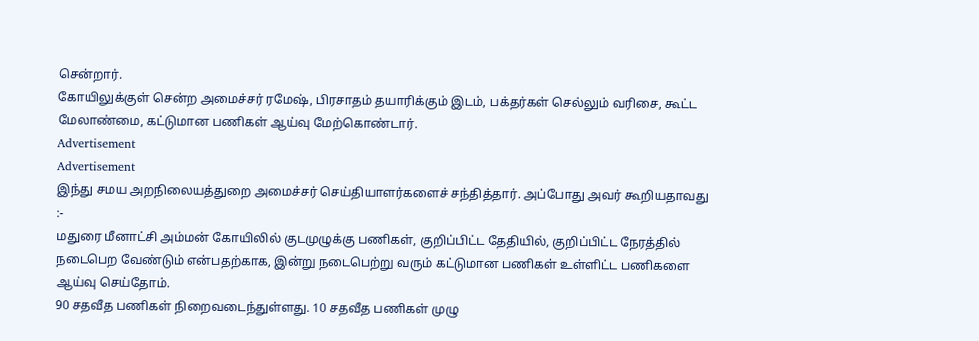சென்றார்.
கோயிலுக்குள் சென்ற அமைச்சர் ரமேஷ், பிரசாதம் தயாரிக்கும் இடம், பக்தர்கள் செல்லும் வரிசை, கூட்ட மேலாண்மை, கட்டுமான பணிகள் ஆய்வு மேற்கொண்டார்.
Advertisement
Advertisement
இந்து சமய அறநிலையத்துறை அமைச்சர் செய்தியாளர்களைச் சந்தித்தார். அப்போது அவர் கூறியதாவது :-
மதுரை மீனாட்சி அம்மன் கோயிலில் குடமுழுக்கு பணிகள், குறிப்பிட்ட தேதியில், குறிப்பிட்ட நேரத்தில் நடைபெற வேண்டும் என்பதற்காக, இன்று நடைபெற்று வரும் கட்டுமான பணிகள் உள்ளிட்ட பணிகளை ஆய்வு செய்தோம்.
90 சதவீத பணிகள் நிறைவடைந்துள்ளது. 10 சதவீத பணிகள் முழு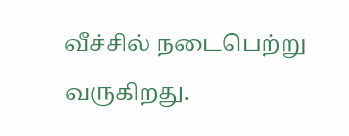வீச்சில் நடைபெற்று வருகிறது.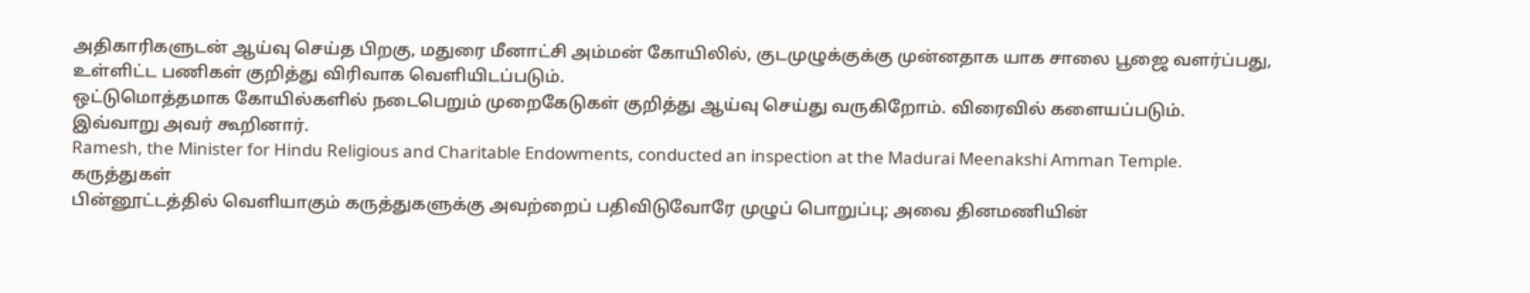அதிகாரிகளுடன் ஆய்வு செய்த பிறகு, மதுரை மீனாட்சி அம்மன் கோயிலில், குடமுழுக்குக்கு முன்னதாக யாக சாலை பூஜை வளர்ப்பது, உள்ளிட்ட பணிகள் குறித்து விரிவாக வெளியிடப்படும்.
ஒட்டுமொத்தமாக கோயில்களில் நடைபெறும் முறைகேடுகள் குறித்து ஆய்வு செய்து வருகிறோம். விரைவில் களையப்படும். இவ்வாறு அவர் கூறினார்.
Ramesh, the Minister for Hindu Religious and Charitable Endowments, conducted an inspection at the Madurai Meenakshi Amman Temple.
கருத்துகள்
பின்னூட்டத்தில் வெளியாகும் கருத்துகளுக்கு அவற்றைப் பதிவிடுவோரே முழுப் பொறுப்பு; அவை தினமணியின்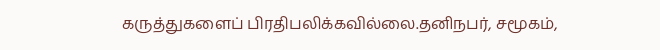கருத்துகளைப் பிரதிபலிக்கவில்லை.தனிநபர், சமூகம்,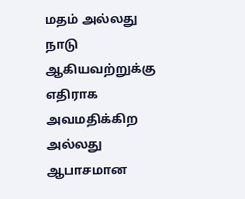மதம் அல்லது நாடு ஆகியவற்றுக்கு எதிராக அவமதிக்கிற அல்லது ஆபாசமான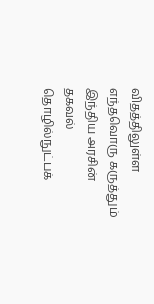விதத்திலுள்ள எந்தவொரு கருத்தும் இந்திய அரசின் தகவல் தொழில்நுட்பக்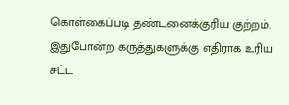கொள்கைப்படி தண்டனைக்குரிய குற்றம். இதுபோன்ற கருத்துகளுக்கு எதிராக உரிய சட்ட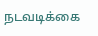நடவடிக்கை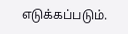எடுக்கப்படும்.